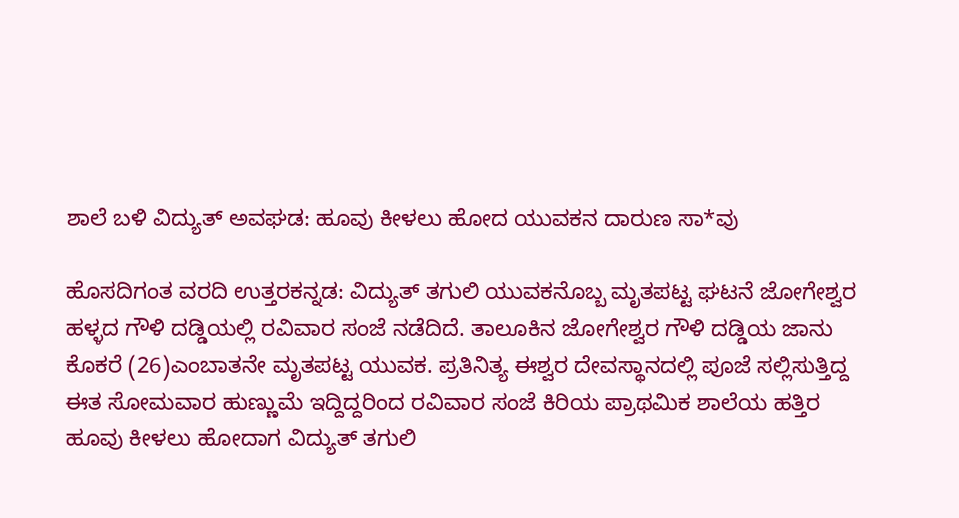ಶಾಲೆ ಬಳಿ ವಿದ್ಯುತ್ ಅವಘಡ: ಹೂವು ಕೀಳಲು ಹೋದ ಯುವಕನ ದಾರುಣ ಸಾ*ವು

ಹೊಸದಿಗಂತ ವರದಿ ಉತ್ತರಕನ್ನಡ: ವಿದ್ಯುತ್ ತಗುಲಿ ಯುವಕನೊಬ್ಬ ಮೃತಪಟ್ಟ ಘಟನೆ ಜೋಗೇಶ್ವರ ಹಳ್ಳದ ಗೌಳಿ ದಡ್ಡಿಯಲ್ಲಿ ರವಿವಾರ ಸಂಜೆ ನಡೆದಿದೆ. ತಾಲೂಕಿನ ಜೋಗೇಶ್ವರ ಗೌಳಿ ದಡ್ಡಿಯ ಜಾನು ಕೊಕರೆ (26)ಎಂಬಾತನೇ ಮೃತಪಟ್ಟ ಯುವಕ. ಪ್ರತಿನಿತ್ಯ ಈಶ್ವರ ದೇವಸ್ಥಾನದಲ್ಲಿ ಪೂಜೆ ಸಲ್ಲಿಸುತ್ತಿದ್ದ ಈತ ಸೋಮವಾರ ಹುಣ್ಣುಮೆ ಇದ್ದಿದ್ದರಿಂದ ರವಿವಾರ ಸಂಜೆ ಕಿರಿಯ ಪ್ರಾಥಮಿಕ ಶಾಲೆಯ ಹತ್ತಿರ ಹೂವು ಕೀಳಲು ಹೋದಾಗ ವಿದ್ಯುತ್ ತಗುಲಿ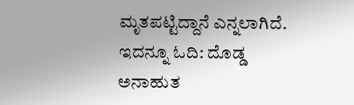ಮೃತಪಟ್ಟಿದ್ದಾನೆ ಎನ್ನಲಾಗಿದೆ. ಇದನ್ನೂ ಓದಿ: ದೊಡ್ಡ ಅನಾಹುತ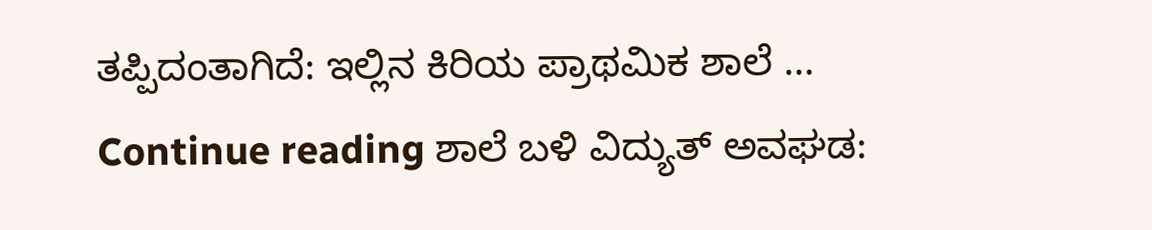ತಪ್ಪಿದಂತಾಗಿದೆ: ಇಲ್ಲಿನ ಕಿರಿಯ ಪ್ರಾಥಮಿಕ ಶಾಲೆ … Continue reading ಶಾಲೆ ಬಳಿ ವಿದ್ಯುತ್ ಅವಘಡ: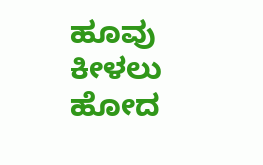ಹೂವು ಕೀಳಲು ಹೋದ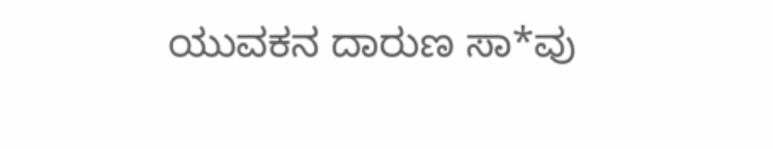ಯುವಕನ ದಾರುಣ ಸಾ*ವು